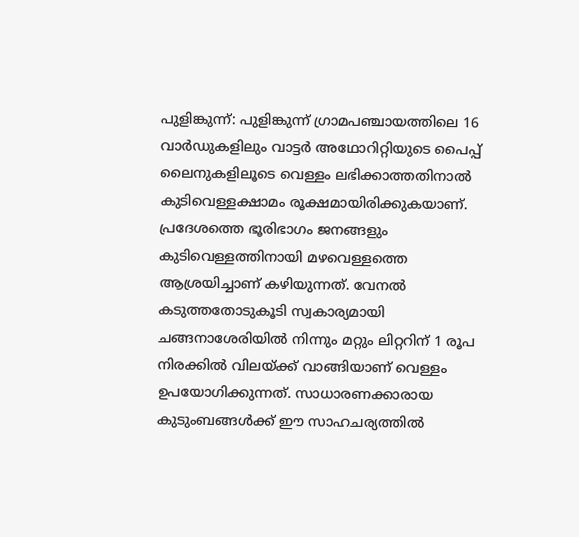പുളിങ്കുന്ന്: പുളിങ്കുന്ന് ഗ്രാമപഞ്ചായത്തിലെ 16 വാർഡുകളിലും വാട്ടർ അഥോറിറ്റിയുടെ പൈപ്പ് ലൈനുകളിലൂടെ വെള്ളം ലഭിക്കാത്തതിനാൽ കുടിവെള്ളക്ഷാമം രൂക്ഷമായിരിക്കുകയാണ്. പ്രദേശത്തെ ഭൂരിഭാഗം ജനങ്ങളും കുടിവെള്ളത്തിനായി മഴവെള്ളത്തെ ആശ്രയിച്ചാണ് കഴിയുന്നത്. വേനൽ കടുത്തതോടുകൂടി സ്വകാര്യമായി ചങ്ങനാശേരിയിൽ നിന്നും മറ്റും ലിറ്ററിന് 1 രൂപ നിരക്കിൽ വിലയ്ക്ക് വാങ്ങിയാണ് വെള്ളം ഉപയോഗിക്കുന്നത്. സാധാരണക്കാരായ കുടുംബങ്ങൾക്ക് ഈ സാഹചര്യത്തിൽ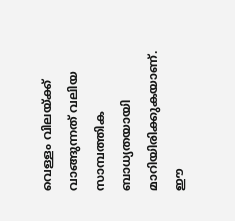വെള്ളം വിലയ്ക്ക് വാങ്ങുന്നത് വലിയ സാമ്പത്തിക ബാധ്യതയായി മാറിയിരിക്കുകയാണ്.
ഈ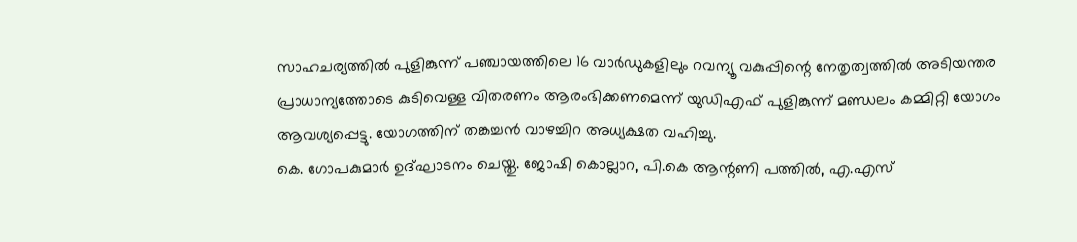സാഹചര്യത്തിൽ പുളിങ്കുന്ന് പഞ്ചായത്തിലെ 16 വാർഡുകളിലും റവന്യൂ വകുപ്പിന്റെ നേതൃത്വത്തിൽ അടിയന്തര പ്രാധാന്യത്തോടെ കുടിവെള്ള വിതരണം ആരംഭിക്കണമെന്ന് യുഡിഎഫ് പുളിങ്കുന്ന് മണ്ഡലം കമ്മിറ്റി യോഗം ആവശ്യപ്പെട്ടു. യോഗത്തിന് തങ്കച്ചൻ വാഴച്ചിറ അധ്യക്ഷത വഹിച്ചു.
കെ. ഗോപകുമാർ ഉദ്ഘാടനം ചെയ്തു. ജോഷി കൊല്ലാറ, പി.കെ ആന്റണി പത്തിൽ, എ.എസ്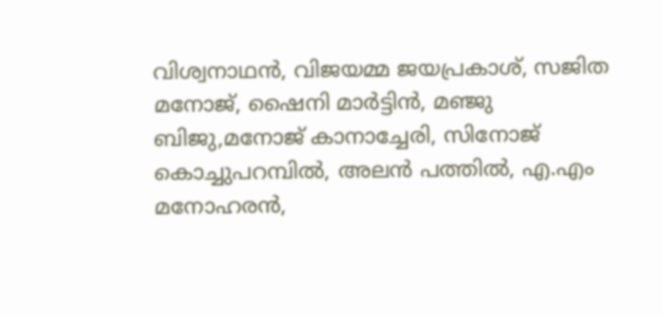വിശ്വനാഥൻ, വിജയമ്മ ജയപ്രകാശ്, സജിത മനോജ്, ഷൈനി മാർട്ടിൻ, മഞ്ജു ബിജു,മനോജ് കാനാച്ചേരി, സിനോജ് കൊച്ചുപറമ്പിൽ, അലൻ പത്തിൽ, എ.എം മനോഹരൻ,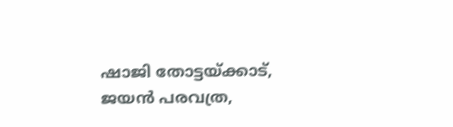ഷാജി തോട്ടയ്ക്കാട്, ജയൻ പരവത്ര,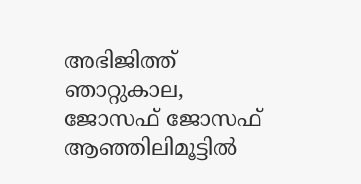അഭിജിത്ത് ഞാറ്റുകാല, ജോസഫ് ജോസഫ് ആഞ്ഞിലിമൂട്ടിൽ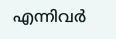എന്നിവർ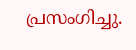പ്രസംഗിച്ചു.